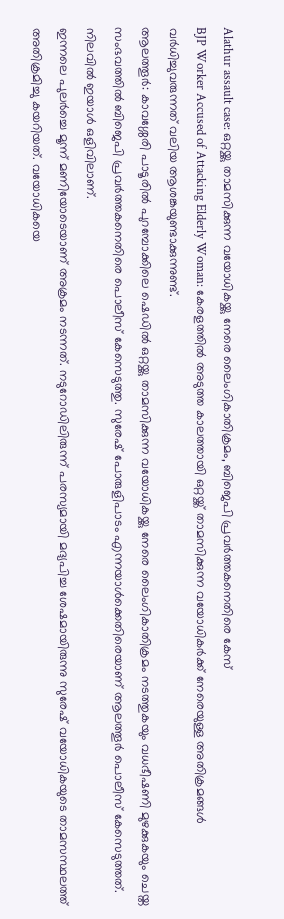Alathur assault case: ഒറ്റയ്ക്കു താമസിക്കുന്ന വയോധികയ്ക്കു നേരെ ലൈംഗികാതിക്രമം, ബിജെപി പ്രവർത്തകനെതിരെ കേസ്
BJP Worker Accused of Attacking Elderly Woman: കേരളത്തിൽ അടുത്ത കാലത്തായി ഒറ്റയ്ക്ക് താമസിക്കുന്ന വയോധികർക്ക് നേരെയുള്ള അതിക്രമങ്ങൾ വർധിച്ചുവരുന്നത് വലിയ ആശങ്കയുണ്ടാക്കുന്നുണ്ട്.
ആലത്തൂർ: കാവശ്ശേരി പാടൂരിൽ പുറമ്പോക്കിലെ ഷെഡിൽ ഒറ്റയ്ക്കു താമസിക്കുന്ന വയോധികയ്ക്കു നേരെ ലൈംഗികാതിക്രമം നടത്തുകയും വധഭീഷണി മുഴക്കുകയും ചെയ്ത സംഭവത്തിൽ ബിജെപി പ്രവർത്തകനെതിരെ പൊലീസ് കേസെടുത്തു. സുരേഷ് പോരുളിപാടം എന്നയാൾക്കെതിരെയാണ് ആലത്തൂർ പൊലീസ് കേസെടുത്തത്. നിലവിൽ ഇയാൾ ഒളിവിലാണ്.
ഇന്നലെ പുലർച്ചെ മൂന്ന് മണിയോടെയാണ് അക്രമം നടന്നത്. നടുറോഡിലിരുന്ന് പരസ്യമായി മദ്യപിച്ച ശേഷമായിരുന്നു സുരേഷ് വയോധികയുടെ താമസസ്ഥലത്ത് അതിക്രമിച്ചു കയറിയത്. വയോധികയെ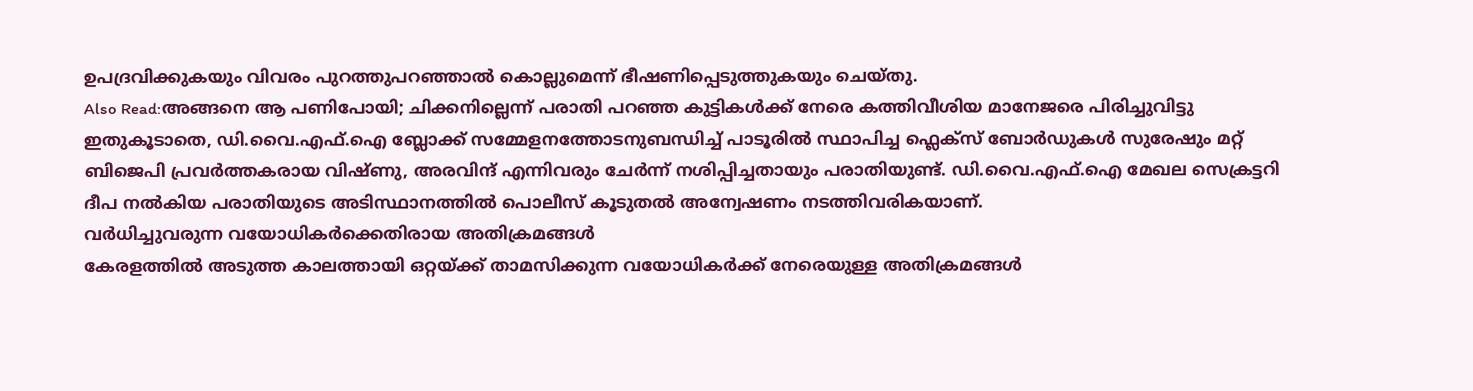ഉപദ്രവിക്കുകയും വിവരം പുറത്തുപറഞ്ഞാൽ കൊല്ലുമെന്ന് ഭീഷണിപ്പെടുത്തുകയും ചെയ്തു.
Also Read:അങ്ങനെ ആ പണിപോയി; ചിക്കനില്ലെന്ന് പരാതി പറഞ്ഞ കുട്ടികൾക്ക് നേരെ കത്തിവീശിയ മാനേജരെ പിരിച്ചുവിട്ടു
ഇതുകൂടാതെ, ഡി.വൈ.എഫ്.ഐ ബ്ലോക്ക് സമ്മേളനത്തോടനുബന്ധിച്ച് പാടൂരിൽ സ്ഥാപിച്ച ഫ്ലെക്സ് ബോർഡുകൾ സുരേഷും മറ്റ് ബിജെപി പ്രവർത്തകരായ വിഷ്ണു, അരവിന്ദ് എന്നിവരും ചേർന്ന് നശിപ്പിച്ചതായും പരാതിയുണ്ട്. ഡി.വൈ.എഫ്.ഐ മേഖല സെക്രട്ടറി ദീപ നൽകിയ പരാതിയുടെ അടിസ്ഥാനത്തിൽ പൊലീസ് കൂടുതൽ അന്വേഷണം നടത്തിവരികയാണ്.
വർധിച്ചുവരുന്ന വയോധികർക്കെതിരായ അതിക്രമങ്ങൾ
കേരളത്തിൽ അടുത്ത കാലത്തായി ഒറ്റയ്ക്ക് താമസിക്കുന്ന വയോധികർക്ക് നേരെയുള്ള അതിക്രമങ്ങൾ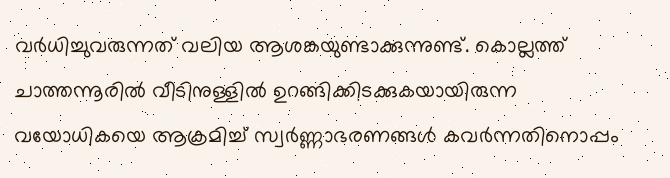വർധിച്ചുവരുന്നത് വലിയ ആശങ്കയുണ്ടാക്കുന്നുണ്ട്. കൊല്ലത്ത് ചാത്തന്നൂരിൽ വീടിനുള്ളിൽ ഉറങ്ങിക്കിടക്കുകയായിരുന്ന വയോധികയെ ആക്രമിച്ച് സ്വർണ്ണാഭരണങ്ങൾ കവർന്നതിനൊപ്പം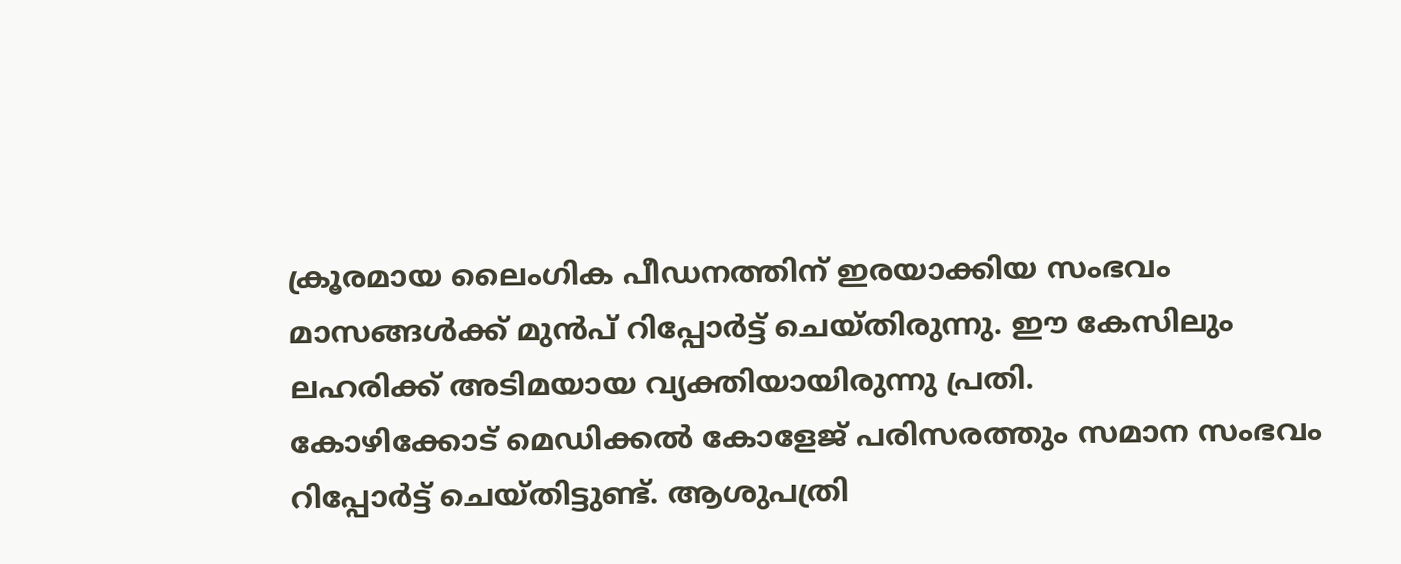ക്രൂരമായ ലൈംഗിക പീഡനത്തിന് ഇരയാക്കിയ സംഭവം മാസങ്ങൾക്ക് മുൻപ് റിപ്പോർട്ട് ചെയ്തിരുന്നു. ഈ കേസിലും ലഹരിക്ക് അടിമയായ വ്യക്തിയായിരുന്നു പ്രതി.
കോഴിക്കോട് മെഡിക്കൽ കോളേജ് പരിസരത്തും സമാന സംഭവം റിപ്പോർട്ട് ചെയ്തിട്ടുണ്ട്. ആശുപത്രി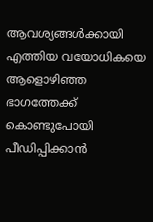ആവശ്യങ്ങൾക്കായി എത്തിയ വയോധികയെ ആളൊഴിഞ്ഞ ഭാഗത്തേക്ക് കൊണ്ടുപോയി പീഡിപ്പിക്കാൻ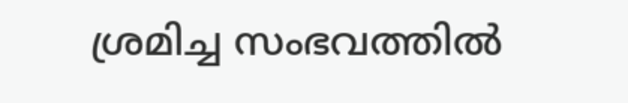ശ്രമിച്ച സംഭവത്തിൽ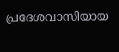പ്രദേശവാസിയായ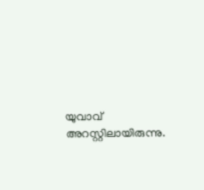യുവാവ് അറസ്റ്റിലായിരുന്നു.